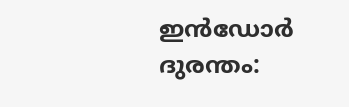ഇൻഡോർ ദുരന്തം: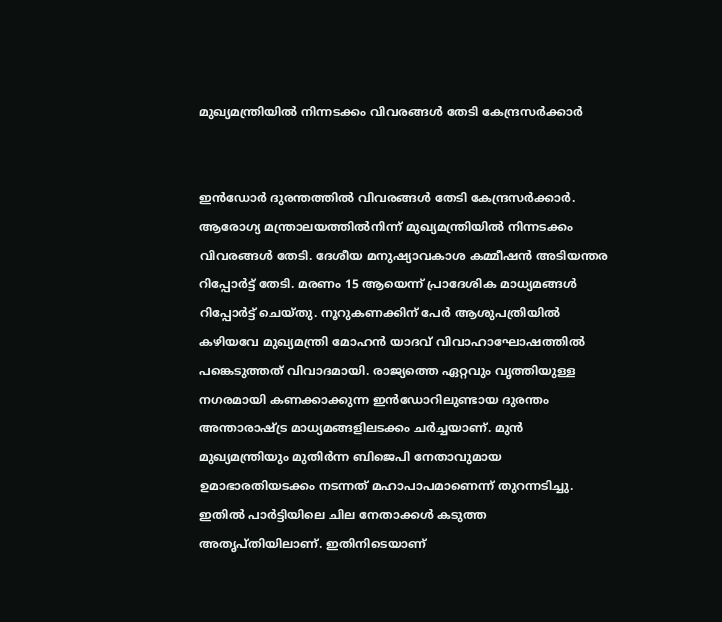മുഖ്യമന്ത്രിയിൽ നിന്നടക്കം വിവരങ്ങൾ തേടി കേന്ദ്രസർക്കാർ


ഇൻഡോർ ദുരന്തത്തിൽ വിവരങ്ങൾ തേടി കേന്ദ്രസർക്കാർ. ആരോഗ്യ മന്ത്രാലയത്തിൽനിന്ന് മുഖ്യമന്ത്രിയിൽ നിന്നടക്കം വിവരങ്ങൾ തേടി. ദേശീയ മനുഷ്യാവകാശ കമ്മീഷന്‍ അടിയന്തര റിപ്പോര്‍ട്ട് തേടി. മരണം 15 ആയെന്ന് പ്രാദേശിക മാധ്യമങ്ങൾ റിപ്പോർട്ട് ചെയ്തു. നൂറുകണക്കിന് പേർ ആശുപത്രിയിൽ കഴിയവേ മുഖ്യമന്ത്രി മോഹൻ യാദവ് വിവാഹാഘോഷത്തിൽ പങ്കെടുത്തത് വിവാദമായി. രാജ്യത്തെ ഏറ്റവും വൃത്തിയുള്ള നഗരമായി കണക്കാക്കുന്ന ഇൻഡോറിലുണ്ടായ ദുരന്തം അന്താരാഷ്ട്ര മാധ്യമങ്ങളിലടക്കം ചർച്ചയാണ്. മുൻ മുഖ്യമന്ത്രിയും മുതിർന്ന ബിജെപി നേതാവുമായ ഉമാഭാരതിയടക്കം നടന്നത് മഹാപാപമാണെന്ന് തുറന്നടിച്ചു. ഇതിൽ പാർട്ടിയിലെ ചില നേതാക്കൾ കടുത്ത അതൃപ്തിയിലാണ്. ഇതിനിടെയാണ്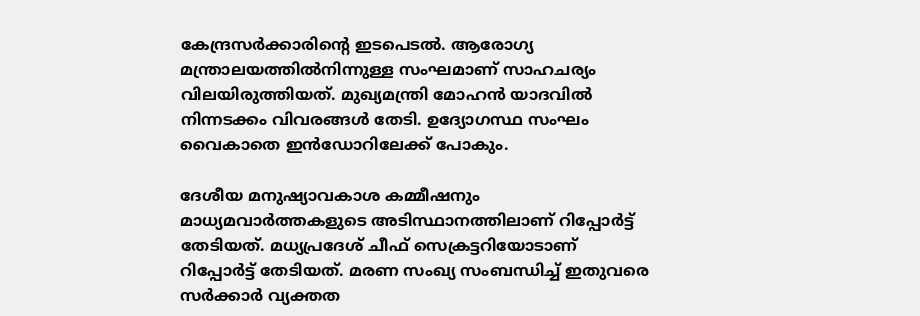കേന്ദ്രസർക്കാരിന്‍റെ ഇടപെടല്‍. ആരോഗ്യ മന്ത്രാലയത്തിൽനിന്നുള്ള സംഘമാണ് സാഹചര്യം വിലയിരുത്തിയത്. മുഖ്യമന്ത്രി മോഹൻ യാദവിൽ നിന്നടക്കം വിവരങ്ങൾ തേടി. ഉദ്യോഗസ്ഥ സംഘം വൈകാതെ ഇൻഡോറിലേക്ക് പോകും.

ദേശീയ മനുഷ്യാവകാശ കമ്മീഷനും മാധ്യമവാർത്തകളുടെ അടിസ്ഥാനത്തിലാണ് റിപ്പോർട്ട് തേടിയത്. മധ്യപ്രദേശ് ചീഫ് സെക്രട്ടറിയോടാണ് റിപ്പോർട്ട് തേടിയത്. മരണ സംഖ്യ സംബന്ധിച്ച് ഇതുവരെ സർക്കാർ വ്യക്തത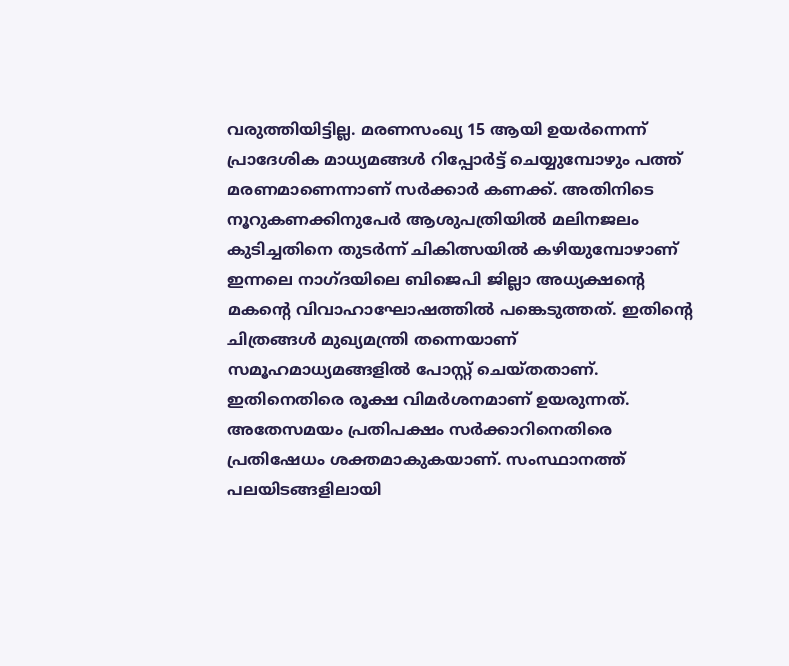വരുത്തിയിട്ടില്ല. മരണസംഖ്യ 15 ആയി ഉയർന്നെന്ന് പ്രാദേശിക മാധ്യമങ്ങൾ റിപ്പോർട്ട് ചെയ്യുമ്പോഴും പത്ത് മരണമാണെന്നാണ് സർക്കാർ കണക്ക്. അതിനിടെ നൂറുകണക്കിനുപേർ ആശുപത്രിയിൽ മലിനജലം കുടിച്ചതിനെ തുടർന്ന് ചികിത്സയിൽ കഴിയുമ്പോഴാണ് ഇന്നലെ നാഗ്ദയിലെ ബിജെപി ജില്ലാ അധ്യക്ഷന്റെ മകന്റെ വിവാഹാഘോഷത്തിൽ പങ്കെടുത്തത്. ഇതിന്റെ ചിത്രങ്ങൾ മുഖ്യമന്ത്രി തന്നെയാണ് സമൂഹമാധ്യമങ്ങളിൽ പോസ്റ്റ് ചെയ്തതാണ്. ഇതിനെതിരെ രൂക്ഷ വിമർശനമാണ് ഉയരുന്നത്. അതേസമയം പ്രതിപക്ഷം സർക്കാറിനെതിരെ പ്രതിഷേധം ശക്തമാകുകയാണ്. സംസ്ഥാനത്ത് പലയിടങ്ങളിലായി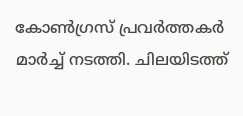കോൺഗ്രസ് പ്രവർത്തകർ മാർച്ച് നടത്തി. ചിലയിടത്ത്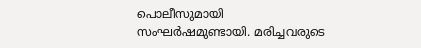പൊലീസുമായി സംഘർഷമുണ്ടായി. മരിച്ചവരുടെ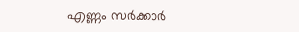എണ്ണം സർക്കാർ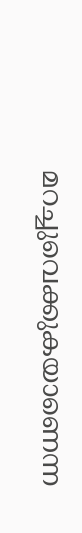മറച്ചുവെക്കുകയാണെന്ന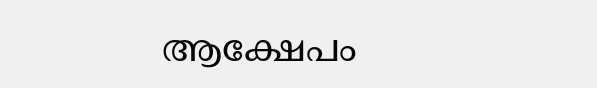ആക്ഷേപം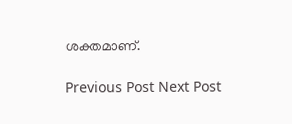ശക്തമാണ്.

Previous Post Next Post